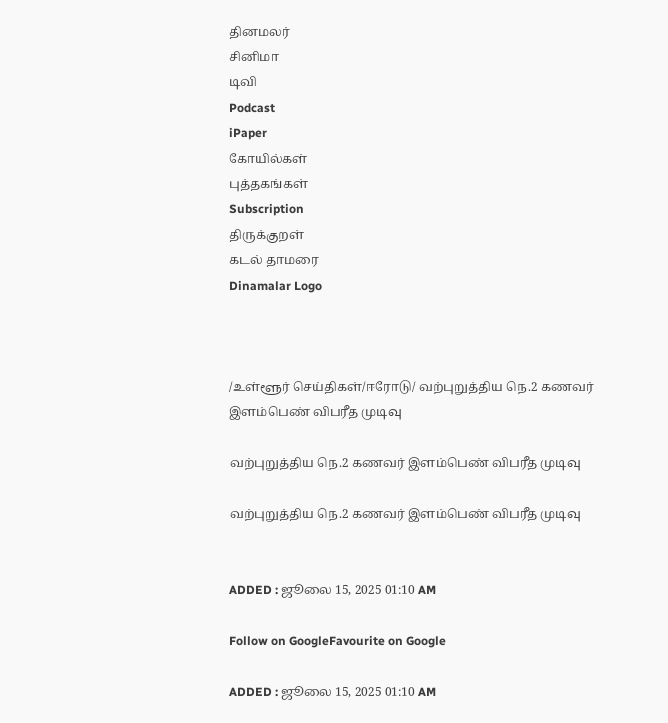தினமலர்
சினிமா
டிவி
Podcast
iPaper
கோயில்கள்
புத்தகங்கள்
Subscription
திருக்குறள்
கடல் தாமரை
Dinamalar Logo



/உள்ளூர் செய்திகள்/ஈரோடு/ வற்புறுத்திய நெ.2 கணவர் இளம்பெண் விபரீத முடிவு

வற்புறுத்திய நெ.2 கணவர் இளம்பெண் விபரீத முடிவு

வற்புறுத்திய நெ.2 கணவர் இளம்பெண் விபரீத முடிவு


ADDED : ஜூலை 15, 2025 01:10 AM

Follow on GoogleFavourite on Google

ADDED : ஜூலை 15, 2025 01:10 AM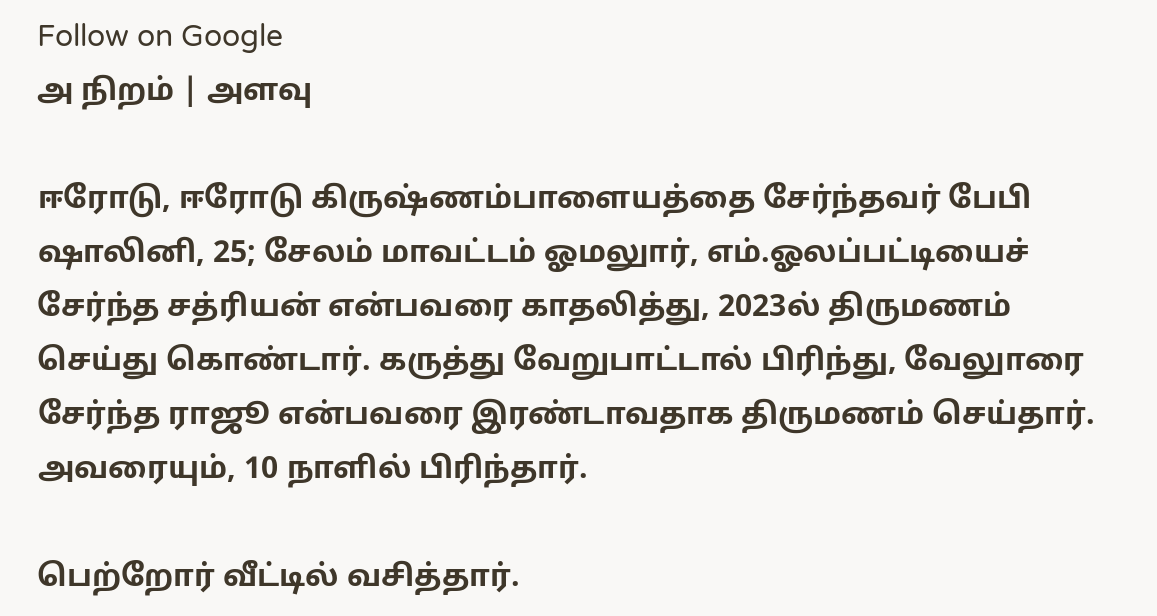Follow on Google
அ நிறம் | அளவு

ஈரோடு, ஈரோடு கிருஷ்ணம்பாளையத்தை சேர்ந்தவர் பேபி ஷாலினி, 25; சேலம் மாவட்டம் ஓமலுார், எம்.ஓலப்பட்டியைச் சேர்ந்த சத்ரியன் என்பவரை காதலித்து, 2023ல் திருமணம் செய்து கொண்டார். கருத்து வேறுபாட்டால் பிரிந்து, வேலுாரை சேர்ந்த ராஜூ என்பவரை இரண்டாவதாக திருமணம் செய்தார். அவரையும், 10 நாளில் பிரிந்தார்.

பெற்றோர் வீட்டில் வசித்தார்.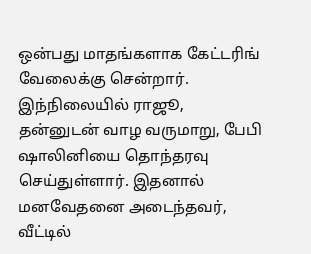ஒன்பது மாதங்களாக கேட்டரிங் வேலைக்கு சென்றார். இந்நிலையில் ராஜூ, தன்னுடன் வாழ வருமாறு, பேபி ஷாலினியை தொந்தரவு செய்துள்ளார். இதனால் மனவேதனை அடைந்தவர், வீட்டில்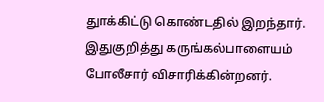துாக்கிட்டு கொண்டதில் இறந்தார். இதுகுறித்து கருங்கல்பாளையம் போலீசார் விசாரிக்கின்றனர்.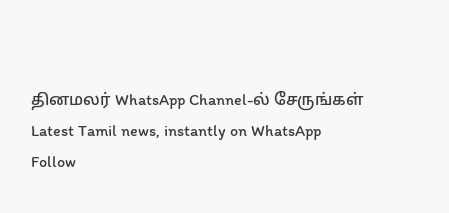தினமலர் WhatsApp Channel-ல் சேருங்கள்
Latest Tamil news, instantly on WhatsApp
Follow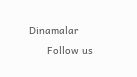Dinamalar
      Follow us